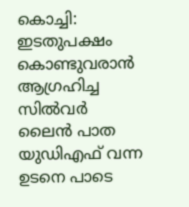കൊച്ചി: ഇടതുപക്ഷം കൊണ്ടുവരാൻ ആഗ്രഹിച്ച സിൽവർ ലൈൻ പാത യുഡിഎഫ് വന്ന ഉടനെ പാടെ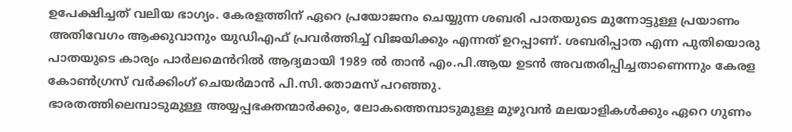ഉപേക്ഷിച്ചത് വലിയ ഭാഗ്യം. കേരളത്തിന് ഏറെ പ്രയോജനം ചെയ്യുന്ന ശബരി പാതയുടെ മുന്നോട്ടുള്ള പ്രയാണം അതിവേഗം ആക്കുവാനും യുഡിഎഫ് പ്രവർത്തിച്ച് വിജയിക്കും എന്നത് ഉറപ്പാണ്. ശബരിപ്പാത എന്ന പുതിയൊരു പാതയുടെ കാര്യം പാർലമെൻറിൽ ആദ്യമായി 1989 ൽ താൻ എം.പി.ആയ ഉടൻ അവതരിപ്പിച്ചതാണെന്നും കേരള കോൺഗ്രസ് വർക്കിംഗ് ചെയർമാൻ പി.സി.തോമസ് പറഞ്ഞു.
ഭാരതത്തിലെമ്പാടുമുള്ള അയ്യപ്പഭക്തന്മാർക്കും, ലോകത്തെമ്പാടുമുള്ള മുഴുവൻ മലയാളികൾക്കും ഏറെ ഗുണം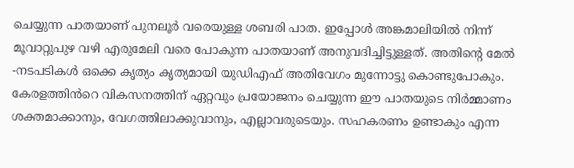ചെയ്യുന്ന പാതയാണ് പുനലൂർ വരെയുള്ള ശബരി പാത. ഇപ്പോൾ അങ്കമാലിയിൽ നിന്ന് മൂവാറ്റുപുഴ വഴി എരുമേലി വരെ പോകുന്ന പാതയാണ് അനുവദിച്ചിട്ടുള്ളത്. അതിന്റെ മേൽ -നടപടികൾ ഒക്കെ കൃത്യം കൃത്യമായി യുഡിഎഫ് അതിവേഗം മുന്നോട്ടു കൊണ്ടുപോകും. കേരളത്തിൻറെ വികസനത്തിന് ഏറ്റവും പ്രയോജനം ചെയ്യുന്ന ഈ പാതയുടെ നിർമ്മാണം ശക്തമാക്കാനും, വേഗത്തിലാക്കുവാനും, എല്ലാവരുടെയും. സഹകരണം ഉണ്ടാകും എന്ന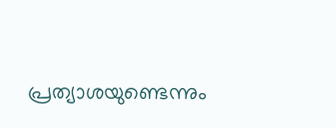പ്രത്യാശയുണ്ടെന്നും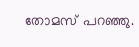തോമസ് പറഞ്ഞു.